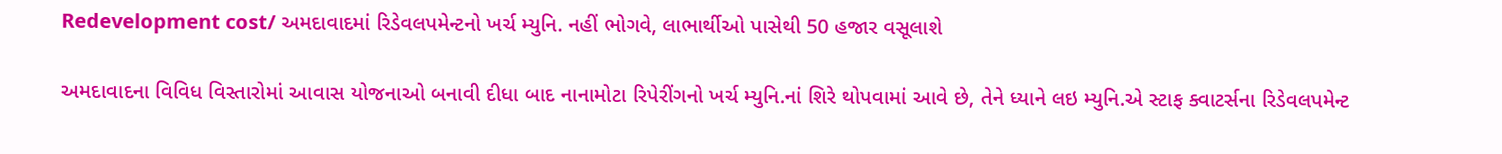Redevelopment cost/ અમદાવાદમાં રિડેવલપમેન્ટનો ખર્ચ મ્યુનિ. નહીં ભોગવે, લાભાર્થીઓ પાસેથી 50 હજાર વસૂલાશે

અમદાવાદના વિવિધ વિસ્તારોમાં આવાસ યોજનાઓ બનાવી દીધા બાદ નાનામોટા રિપેરીંગનો ખર્ચ મ્યુનિ.નાં શિરે થોપવામાં આવે છે, તેને ધ્યાને લઇ મ્યુનિ.એ સ્ટાફ ક્વાટર્સના રિડેવલપમેન્ટ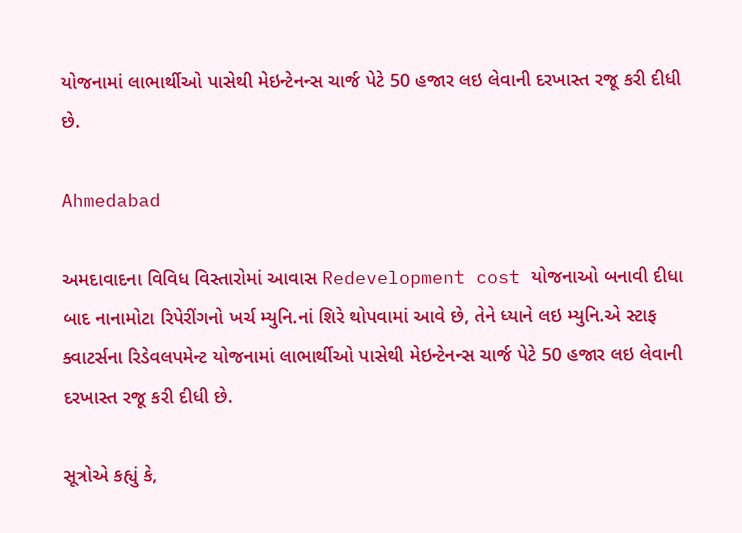યોજનામાં લાભાર્થીઓ પાસેથી મેઇન્ટેનન્સ ચાર્જ પેટે 50 હજાર લઇ લેવાની દરખાસ્ત રજૂ કરી દીધી છે.

Ahmedabad

અમદાવાદના વિવિધ વિસ્તારોમાં આવાસ Redevelopment cost યોજનાઓ બનાવી દીધા બાદ નાનામોટા રિપેરીંગનો ખર્ચ મ્યુનિ.નાં શિરે થોપવામાં આવે છે, તેને ધ્યાને લઇ મ્યુનિ.એ સ્ટાફ ક્વાટર્સના રિડેવલપમેન્ટ યોજનામાં લાભાર્થીઓ પાસેથી મેઇન્ટેનન્સ ચાર્જ પેટે 50 હજાર લઇ લેવાની દરખાસ્ત રજૂ કરી દીધી છે.

સૂત્રોએ કહ્યું કે,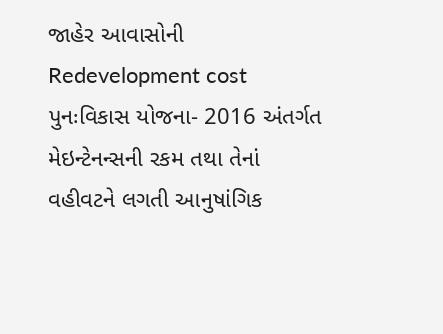જાહેર આવાસોની Redevelopment cost પુનઃવિકાસ યોજના- 2016 અંતર્ગત મેઇન્ટેનન્સની રકમ તથા તેનાં વહીવટને લગતી આનુષાંગિક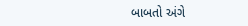બાબતો અંગે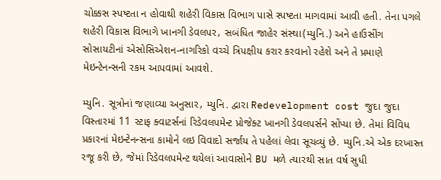ચોક્કસ સ્પષ્ટતા ન હોવાથી શહેરી વિકાસ વિભાગ પાસે સ્પષ્ટતા માગવામાં આવી હતી. તેના પગલે શહેરી વિકાસ વિભાગે ખાનગી ડેવલપર, સબંધિત જાહેર સંસ્થા(મ્યુનિ.) અને હાઉસીંગ સોસાયટીનાં એસોસિએશન-નાગરિકો વચ્ચે ત્રિપક્ષીય કરાર કરવાનો રહેશે અને તે પ્રમાણે મેઇન્ટેનન્સની રકમ આપવામાં આવશે.

મ્યુનિ. સૂત્રોનાં જણાવ્યા અનુસાર, મ્યુનિ. દ્વારા Redevelopment cost જુદા જુદા વિસ્તારમાં 11 સ્ટાફ ક્વાટર્સનાં રિડેવલપમેન્ટ પ્રોજેક્ટ ખાનગી ડેવલપર્સને સોંપ્યા છે. તેમાં વિવિધ પ્રકારનાં મેઇન્ટેનન્સના કામોને લઇ વિવાદો સર્જાય તે પહેલાં લેવા સૂચવ્યું છે. મ્યુનિ.એ એક દરખાસ્ત રજૂ કરી છે, જેમાં રિડેવલપમેન્ટ થયેલાં આવાસોને BU મળે ત્યારથી સાત વર્ષ સુધી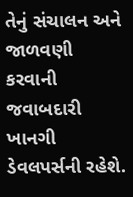તેનું સંચાલન અને જાળવણી કરવાની જવાબદારી ખાનગી ડેવલપર્સની રહેશે.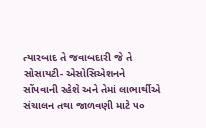ત્યારબાદ તે જવાબદારી જે તે સોસાયટી- એસોસિએશનને સોંપવાની રહેશે અને તેમાં લાભાર્થીએ સંચાલન તથા જાળવણી માટે ૫૦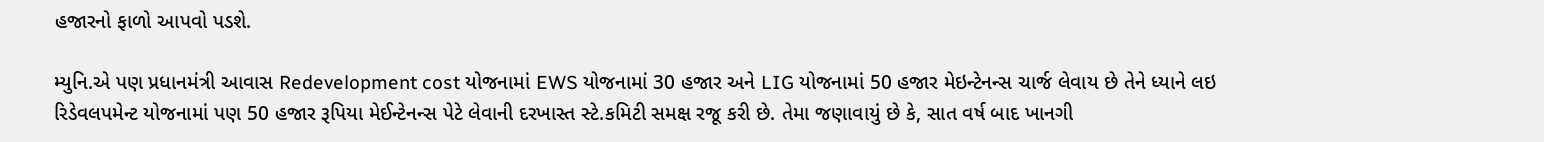હજારનો ફાળો આપવો પડશે.

મ્યુનિ.એ પણ પ્રધાનમંત્રી આવાસ Redevelopment cost યોજનામાં EWS યોજનામાં 30 હજાર અને LIG યોજનામાં 50 હજાર મેઇન્ટેનન્સ ચાર્જ લેવાય છે તેને ધ્યાને લઇ રિડેવલપમેન્ટ યોજનામાં પણ 50 હજાર રૂપિયા મેઈન્ટેનન્સ પેટે લેવાની દરખાસ્ત સ્ટે.કમિટી સમક્ષ રજૂ કરી છે. તેમા જણાવાયું છે કે, સાત વર્ષ બાદ ખાનગી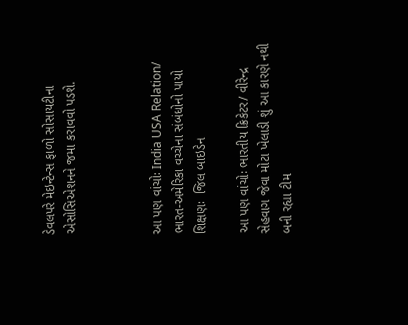ડેવલપરે મેઇન્ટેન્સ ફાળો સોસાયટીના એસોસિએશનને જમા કરાવવો પડશે.



આ પણ વાંચોઃ India USA Relation/ ભારત-અમેરિકા વચ્ચેના સંબંધોનો પાયો શિક્ષણઃ  જિલ બાઇડેન

આ પણ વાંચોઃ ભારતીય ક્રિકેટર/ વીરેન્દ્ર સેહવાગ જેવા મોટા ખેલાડી શું આ કારણે નથી બની રહ્યા ટીમ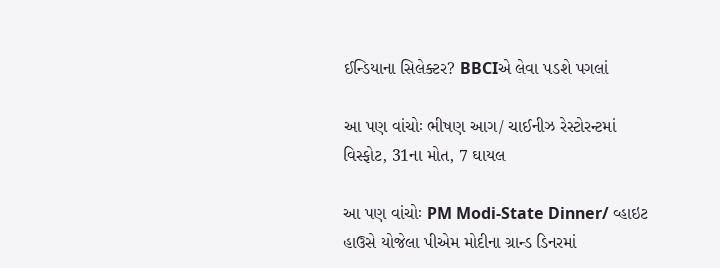ઈન્ડિયાના સિલેક્ટર? BBCIએ લેવા પડશે પગલાં

આ પણ વાંચોઃ ભીષણ આગ/ ચાઈનીઝ રેસ્ટોરન્ટમાં વિસ્ફોટ, 31ના મોત, 7 ઘાયલ

આ પણ વાંચોઃ PM Modi-State Dinner/ વ્હાઇટ હાઉસે યોજેલા પીએમ મોદીના ગ્રાન્ડ ડિનરમાં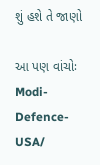શું હશે તે જાણો

આ પણ વાંચોઃ Modi-Defence-USA/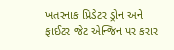ખતરનાક પ્રિડેટર ડ્રોન અને ફાઈટર જેટ એન્જિન પર કરાર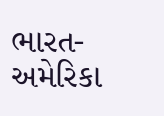ભારત-અમેરિકા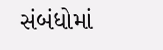સંબંધોમાં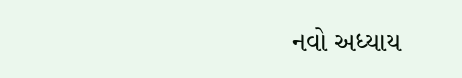નવો અધ્યાય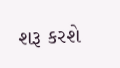શરૂ કરશે